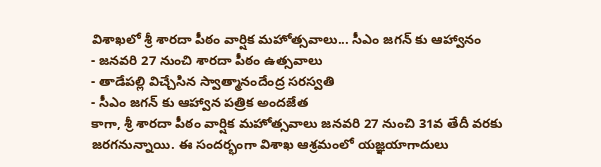విశాఖలో శ్రీ శారదా పీఠం వార్షిక మహోత్సవాలు... సీఎం జగన్ కు ఆహ్వానం
- జనవరి 27 నుంచి శారదా పీఠం ఉత్సవాలు
- తాడేపల్లి విచ్చేసిన స్వాత్మానందేంద్ర సరస్వతి
- సీఎం జగన్ కు ఆహ్వాన పత్రిక అందజేత
కాగా, శ్రీ శారదా పీఠం వార్షిక మహోత్సవాలు జనవరి 27 నుంచి 31వ తేదీ వరకు జరగనున్నాయి. ఈ సందర్భంగా విశాఖ ఆశ్రమంలో యజ్ఞయాగాదులు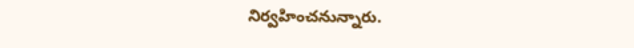నిర్వహించనున్నారు.